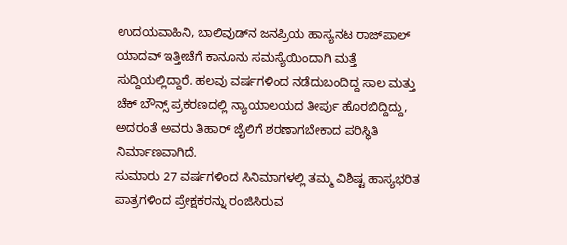ಉದಯವಾಹಿನಿ, ಬಾಲಿವುಡ್‌ನ ಜನಪ್ರಿಯ ಹಾಸ್ಯನಟ ರಾಜ್‌ಪಾಲ್ ಯಾದವ್ ಇತ್ತೀಚೆಗೆ ಕಾನೂನು ಸಮಸ್ಯೆಯಿಂದಾಗಿ ಮತ್ತೆ ಸುದ್ದಿಯಲ್ಲಿದ್ದಾರೆ. ಹಲವು ವರ್ಷಗಳಿಂದ ನಡೆದುಬಂದಿದ್ದ ಸಾಲ ಮತ್ತು ಚೆಕ್ ಬೌನ್ಸ್ ಪ್ರಕರಣದಲ್ಲಿ ನ್ಯಾಯಾಲಯದ ತೀರ್ಪು ಹೊರಬಿದ್ದಿದ್ದು, ಅದರಂತೆ ಅವರು ತಿಹಾರ್ ಜೈಲಿಗೆ ಶರಣಾಗಬೇಕಾದ ಪರಿಸ್ಥಿತಿ ನಿರ್ಮಾಣವಾಗಿದೆ.
ಸುಮಾರು 27 ವರ್ಷಗಳಿಂದ ಸಿನಿಮಾಗಳಲ್ಲಿ ತಮ್ಮ ವಿಶಿಷ್ಟ ಹಾಸ್ಯಭರಿತ ಪಾತ್ರಗಳಿಂದ ಪ್ರೇಕ್ಷಕರನ್ನು ರಂಜಿಸಿರುವ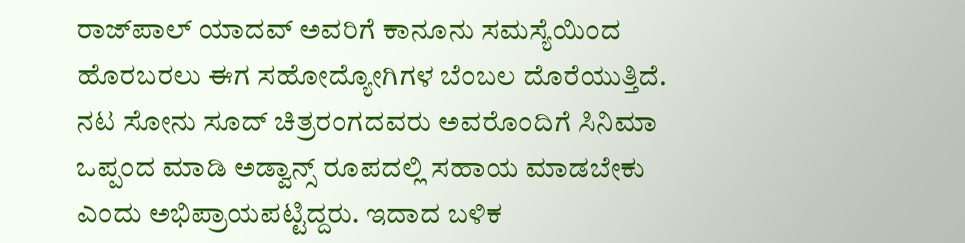ರಾಜ್‌ಪಾಲ್‌ ಯಾದವ್‌ ಅವರಿಗೆ ಕಾನೂನು ಸಮಸ್ಯೆಯಿಂದ ಹೊರಬರಲು ಈಗ ಸಹೋದ್ಯೋಗಿಗಳ ಬೆಂಬಲ ದೊರೆಯುತ್ತಿದೆ. ನಟ ಸೋನು ಸೂದ್ ಚಿತ್ರರಂಗದವರು ಅವರೊಂದಿಗೆ ಸಿನಿಮಾ ಒಪ್ಪಂದ ಮಾಡಿ ಅಡ್ವಾನ್ಸ್ ರೂಪದಲ್ಲಿ ಸಹಾಯ ಮಾಡಬೇಕು ಎಂದು ಅಭಿಪ್ರಾಯಪಟ್ಟಿದ್ದರು. ಇದಾದ ಬಳಿಕ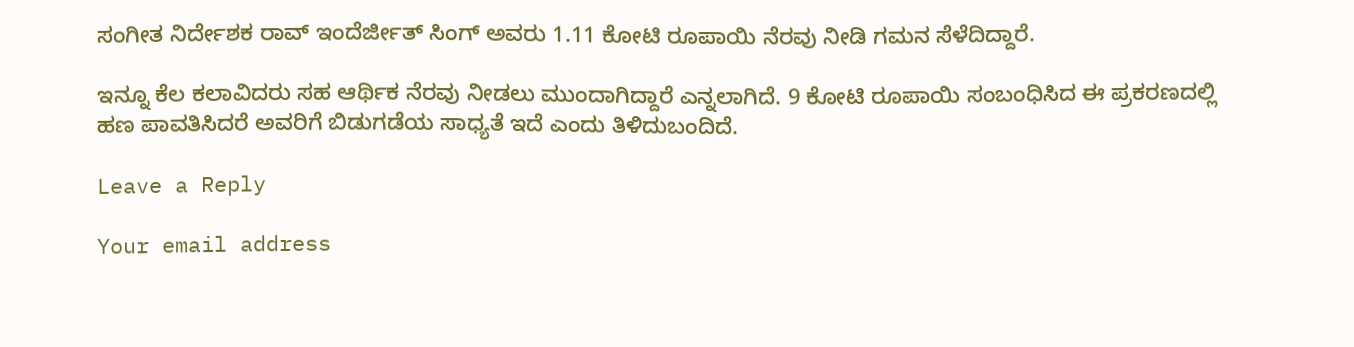ಸಂಗೀತ ನಿರ್ದೇಶಕ ರಾವ್‌ ಇಂದೆರ್ಜೀತ್ ಸಿಂಗ್ ಅವರು 1.11 ಕೋಟಿ ರೂಪಾಯಿ ನೆರವು ನೀಡಿ ಗಮನ ಸೆಳೆದಿದ್ದಾರೆ.

ಇನ್ನೂ ಕೆಲ ಕಲಾವಿದರು ಸಹ ಆರ್ಥಿಕ ನೆರವು ನೀಡಲು ಮುಂದಾಗಿದ್ದಾರೆ ಎನ್ನಲಾಗಿದೆ. 9 ಕೋಟಿ ರೂಪಾಯಿ ಸಂಬಂಧಿಸಿದ ಈ ಪ್ರಕರಣದಲ್ಲಿ ಹಣ ಪಾವತಿಸಿದರೆ ಅವರಿಗೆ ಬಿಡುಗಡೆಯ ಸಾಧ್ಯತೆ ಇದೆ ಎಂದು ತಿಳಿದುಬಂದಿದೆ.

Leave a Reply

Your email address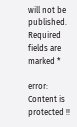will not be published. Required fields are marked *

error: Content is protected !!